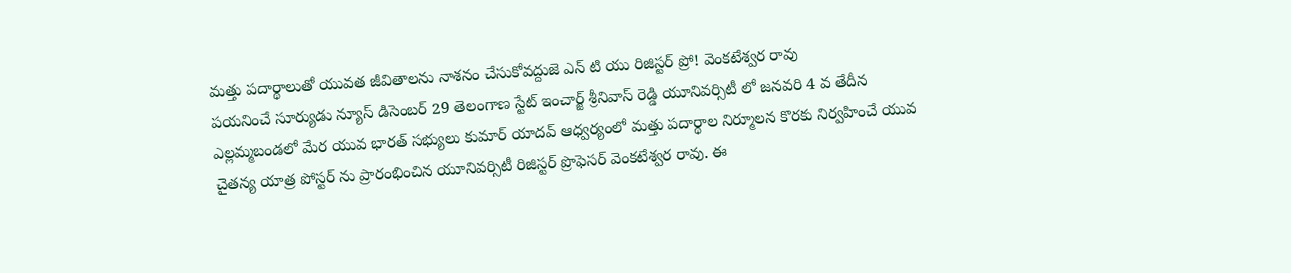మత్తు పదార్థాలుతో యువత జీవితాలను నాశనం చేసుకోవద్దుజె ఎన్ టి యు రిజిస్టర్ ప్రో! వెంకటేశ్వర రావు
పయనించే సూర్యుడు న్యూస్ డిసెంబర్ 29 తెలంగాణ స్టేట్ ఇంచార్జ్ శ్రీనివాస్ రెడ్డి యూనివర్సిటీ లో జనవరి 4 వ తేదీన ఎల్లమ్మబండలో మేర యువ భారత్ సభ్యులు కుమార్ యాదవ్ ఆధ్వర్యంలో మత్తు పదార్థాల నిర్మూలన కొరకు నిర్వహించే యువ చైతన్య యాత్ర పోస్టర్ ను ప్రారంభించిన యూనివర్సిటీ రిజిస్టర్ ప్రొఫెసర్ వెంకటేశ్వర రావు. ఈ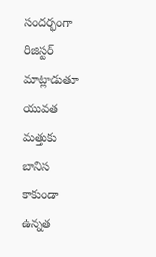సందర్భంగా రిజిస్టర్ మాట్లాడుతూ యువత మత్తుకు బానిస కాకుండా ఉన్నత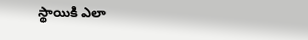స్థాయికి ఎలా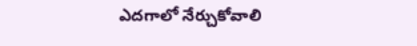ఎదగాలో నేర్చుకోవాలి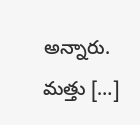అన్నారు. మత్తు […]